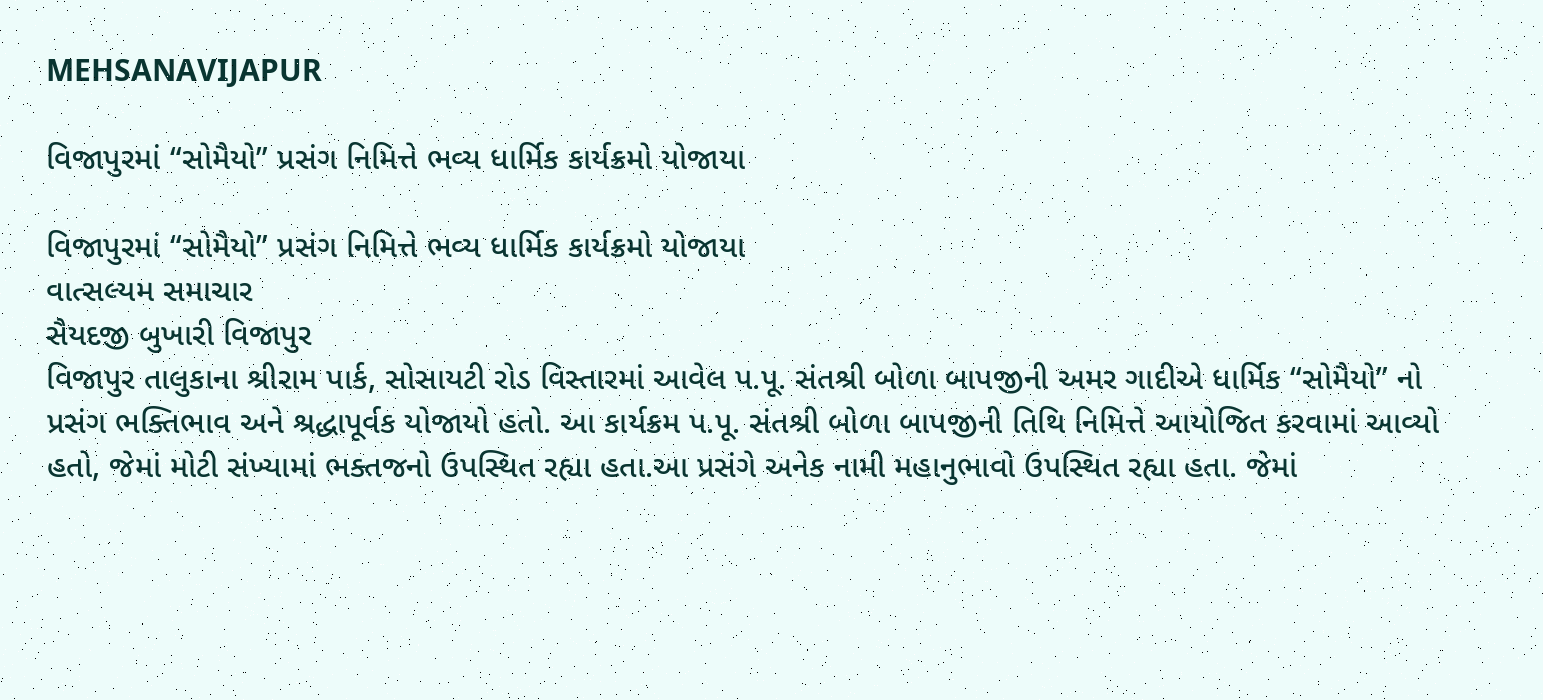MEHSANAVIJAPUR

વિજાપુરમાં “સોમૈયો” પ્રસંગ નિમિત્તે ભવ્ય ધાર્મિક કાર્યક્રમો યોજાયા

વિજાપુરમાં “સોમૈયો” પ્રસંગ નિમિત્તે ભવ્ય ધાર્મિક કાર્યક્રમો યોજાયા
વાત્સલ્યમ સમાચાર
સૈયદજી બુખારી વિજાપુર
વિજાપુર તાલુકાના શ્રીરામ પાર્ક, સોસાયટી રોડ વિસ્તારમાં આવેલ પ.પૂ. સંતશ્રી બોળા બાપજીની અમર ગાદીએ ધાર્મિક “સોમૈયો” નો પ્રસંગ ભક્તિભાવ અને શ્રદ્ધાપૂર્વક યોજાયો હતો. આ કાર્યક્રમ પ.પૂ. સંતશ્રી બોળા બાપજીની તિથિ નિમિત્તે આયોજિત કરવામાં આવ્યો હતો, જેમાં મોટી સંખ્યામાં ભક્તજનો ઉપસ્થિત રહ્યા હતા.આ પ્રસંગે અનેક નામી મહાનુભાવો ઉપસ્થિત રહ્યા હતા. જેમાં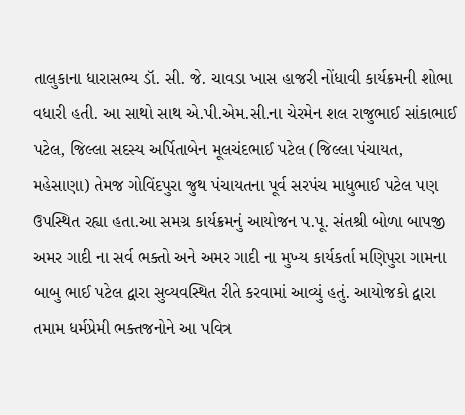તાલુકાના ધારાસભ્ય ડૉ. સી. જે. ચાવડા ખાસ હાજરી નોંધાવી કાર્યક્રમની શોભા વધારી હતી. આ સાથો સાથ એ.પી.એમ.સી.ના ચેરમેન શલ રાજુભાઈ સાંકાભાઈ પટેલ, જિલ્લા સદસ્ય અર્પિતાબેન મૂલચંદભાઈ પટેલ (જિલ્લા પંચાયત, મહેસાણા) તેમજ ગોવિંદપુરા જુથ પંચાયતના પૂર્વ સરપંચ માધુભાઈ પટેલ પણ ઉપસ્થિત રહ્યા હતા.આ સમગ્ર કાર્યક્રમનું આયોજન પ.પૂ. સંતશ્રી બોળા બાપજી અમર ગાદી ના સર્વ ભક્તો અને અમર ગાદી ના મુખ્ય કાર્યકર્તા મણિપુરા ગામના બાબુ ભાઈ પટેલ દ્વારા સુવ્યવસ્થિત રીતે કરવામાં આવ્યું હતું. આયોજકો દ્વારા તમામ ધર્મપ્રેમી ભક્તજનોને આ પવિત્ર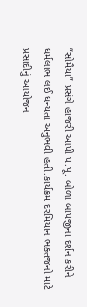“સોમૈયા” પ્રસંગે હાજરી આપી પ.પૂ. બોળા બાપજીના દર્શન કરીને ધર્મલાભ લઈ ધન્યતા અનુભવી હતી.કાર્યક્રમ દરમિયાન ભક્તજનો માટે પ્રસાદીનું આયોજન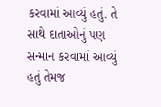કરવામાં આવ્યું હતું. તે સાથે દાતાઓનું પણ સન્માન કરવામાં આવ્યું હતું તેમજ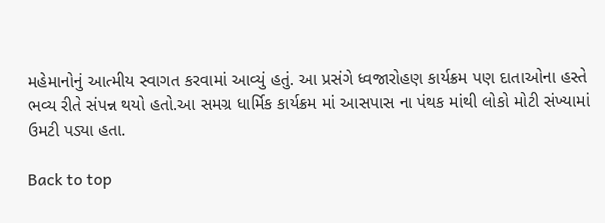મહેમાનોનું આત્મીય સ્વાગત કરવામાં આવ્યું હતું. આ પ્રસંગે ધ્વજારોહણ કાર્યક્રમ પણ દાતાઓના હસ્તે ભવ્ય રીતે સંપન્ન થયો હતો.આ સમગ્ર ધાર્મિક કાર્યક્રમ માં આસપાસ ના પંથક માંથી લોકો મોટી સંખ્યામાં ઉમટી પડ્યા હતા.

Back to top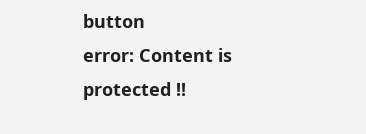button
error: Content is protected !!